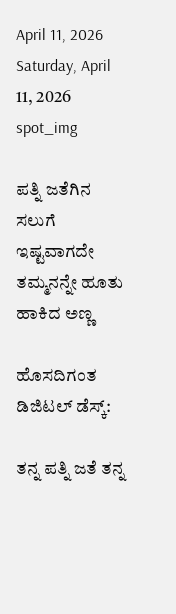April 11, 2026
Saturday, April 11, 2026
spot_img

ಪತ್ನಿ ಜತೆಗಿನ ಸಲುಗೆ ಇಷ್ಟವಾಗದೇ ತಮ್ಮನನ್ನೇ ಹೂತು ಹಾಕಿದ ಅಣ್ಣ

ಹೊಸದಿಗಂತ ಡಿಜಿಟಲ್‌ ಡೆಸ್ಕ್‌:

ತನ್ನ ಪತ್ನಿ ಜತೆ ತನ್ನ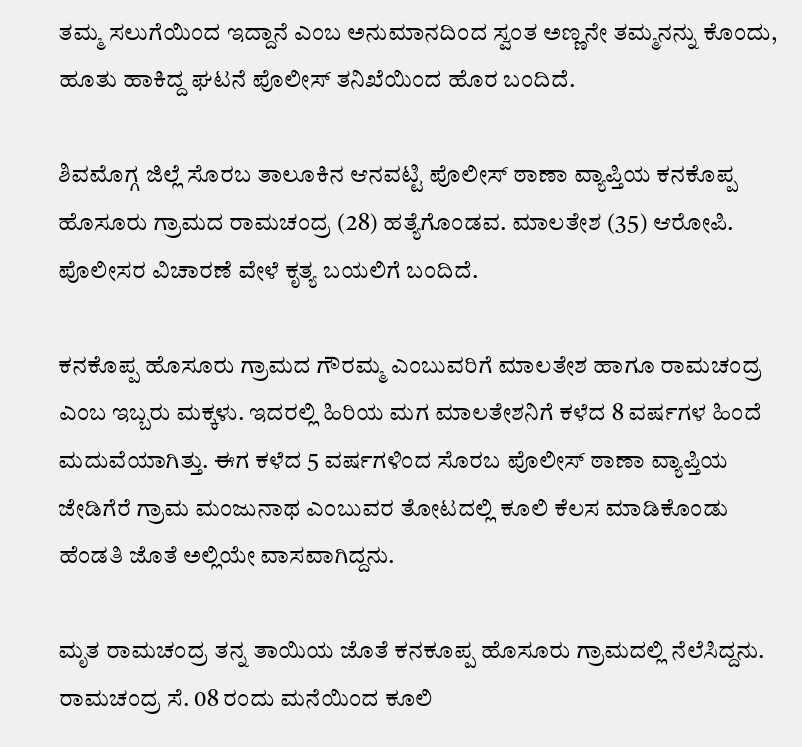ತಮ್ಮ ಸಲುಗೆಯಿಂದ ಇದ್ದಾನೆ ಎಂಬ ಅನುಮಾನದಿಂದ ಸ್ವಂತ ಅಣ್ಣನೇ ತಮ್ಮನನ್ನು ಕೊಂದು, ಹೂತು ಹಾಕಿದ್ದ ಘಟನೆ ಪೊಲೀಸ್ ತನಿಖೆಯಿಂದ ಹೊರ ಬಂದಿದೆ.

ಶಿವಮೊಗ್ಗ ಜಿಲ್ಲೆ ಸೊರಬ ತಾಲೂಕಿನ ಆನವಟ್ಟಿ ಪೊಲೀಸ್ ಠಾಣಾ ವ್ಯಾಪ್ತಿಯ ಕನಕೊಪ್ಪ ಹೊಸೂರು ಗ್ರಾಮದ ರಾಮಚಂದ್ರ (28) ಹತ್ಯೆಗೊಂಡವ. ಮಾಲತೇಶ (35) ಆರೋಪಿ. ಪೊಲೀಸರ ವಿಚಾರಣೆ ವೇಳೆ ಕೃತ್ಯ ಬಯಲಿಗೆ ಬಂದಿದೆ.

ಕನಕೊಪ್ಪ ಹೊಸೂರು ಗ್ರಾಮದ ಗೌರಮ್ಮ ಎಂಬುವರಿಗೆ ಮಾಲತೇಶ ಹಾಗೂ ರಾಮಚಂದ್ರ ಎಂಬ ಇಬ್ಬರು ಮಕ್ಕಳು. ಇದರಲ್ಲಿ ಹಿರಿಯ ಮಗ ಮಾಲತೇಶನಿಗೆ ಕಳೆದ 8 ವರ್ಷಗಳ ಹಿಂದೆ ಮದುವೆಯಾಗಿತ್ತು. ಈಗ ಕಳೆದ 5 ವರ್ಷಗಳಿಂದ ಸೊರಬ ಪೊಲೀಸ್ ಠಾಣಾ ವ್ಯಾಪ್ತಿಯ ಜೇಡಿಗೆರೆ ಗ್ರಾಮ ಮಂಜುನಾಥ ಎಂಬುವರ ತೋಟದಲ್ಲಿ ಕೂಲಿ ಕೆಲಸ ಮಾಡಿಕೊಂಡು ಹೆಂಡತಿ ಜೊತೆ ಅಲ್ಲಿಯೇ ವಾಸವಾಗಿದ್ದನು.

ಮೃತ ರಾಮಚಂದ್ರ ತನ್ನ ತಾಯಿಯ ಜೊತೆ ಕನಕೂಪ್ಪ ಹೊಸೂರು ಗ್ರಾಮದಲ್ಲಿ ನೆಲೆಸಿದ್ದನು. ರಾಮಚಂದ್ರ ಸೆ. 08 ರಂದು ಮನೆಯಿಂದ ಕೂಲಿ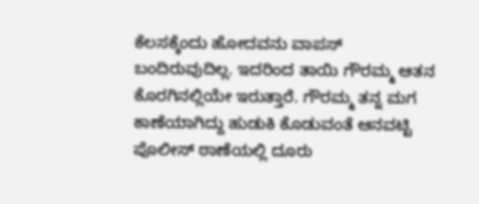ಕೆಲಸಕ್ಕೆಂದು ಹೋದವನು ವಾಪಸ್ ಬಂದಿರುವುದಿಲ್ಲ. ಇದರಿಂದ ತಾಯಿ ಗೌರಮ್ಮ ಆತನ ಕೊರಗಿನಲ್ಲಿಯೇ ಇರುತ್ತಾರೆ. ಗೌರಮ್ಮ ತನ್ನ ಮಗ ಕಾಣೆಯಾಗಿದ್ದು ಹುಡುಕಿ ಕೊಡುವಂತೆ ಆನವಟ್ಟಿ ಪೊಲೀಸ್ ಠಾಣೆಯಲ್ಲಿ ದೂರು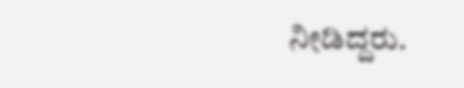ನೀಡಿದ್ದರು.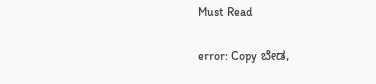Must Read

error: Copy ಬೇಡ,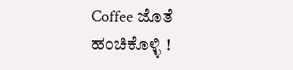Coffee ಜೊತೆ ಹಂಚಿಕೊಳ್ಳಿ !